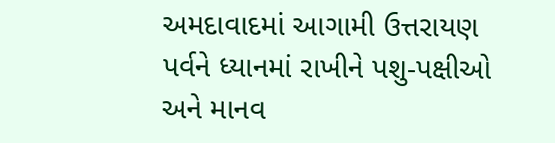અમદાવાદમાં આગામી ઉત્તરાયણ પર્વને ધ્યાનમાં રાખીને પશુ-પક્ષીઓ અને માનવ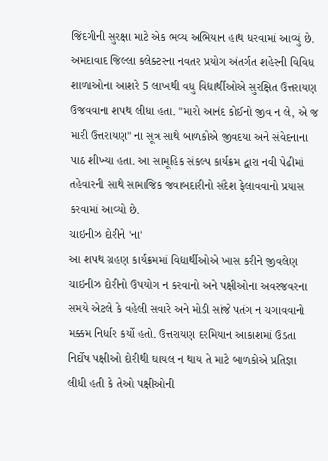જિંદગીની સુરક્ષા માટે એક ભવ્ય અભિયાન હાથ ધરવામાં આવ્યું છે. અમદાવાદ જિલ્લા કલેક્ટરના નવતર પ્રયોગ અંતર્ગત શહેરની વિવિધ શાળાઓના આશરે 5 લાખથી વધુ વિદ્યાર્થીઓએ સુરક્ષિત ઉત્તરાયણ ઉજવવાના શપથ લીધા હતા. "મારો આનંદ કોઈનો જીવ ન લે, એ જ મારી ઉત્તરાયણ" ના સૂત્ર સાથે બાળકોએ જીવદયા અને સંવેદનાના પાઠ શીખ્યા હતા. આ સામૂહિક સંકલ્પ કાર્યક્રમ દ્વારા નવી પેઢીમાં તહેવારની સાથે સામાજિક જવાબદારીનો સંદેશ ફેલાવવાનો પ્રયાસ કરવામાં આવ્યો છે.
ચાઇનીઝ દોરીને 'ના'
આ શપથ ગ્રહણ કાર્યક્રમમાં વિદ્યાર્થીઓએ ખાસ કરીને જીવલેણ ચાઇનીઝ દોરીનો ઉપયોગ ન કરવાનો અને પક્ષીઓના અવરજવરના સમયે એટલે કે વહેલી સવારે અને મોડી સાંજે પતંગ ન ચગાવવાનો મક્કમ નિર્ધાર કર્યો હતો. ઉત્તરાયણ દરમિયાન આકાશમાં ઉડતા નિર્દોષ પક્ષીઓ દોરીથી ઘાયલ ન થાય તે માટે બાળકોએ પ્રતિજ્ઞા લીધી હતી કે તેઓ પક્ષીઓની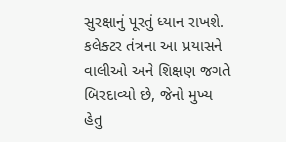સુરક્ષાનું પૂરતું ધ્યાન રાખશે. કલેક્ટર તંત્રના આ પ્રયાસને વાલીઓ અને શિક્ષણ જગતે બિરદાવ્યો છે, જેનો મુખ્ય હેતુ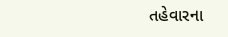તહેવારના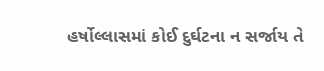હર્ષોલ્લાસમાં કોઈ દુર્ઘટના ન સર્જાય તે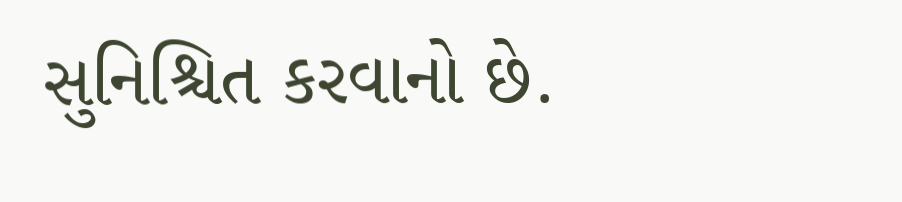સુનિશ્ચિત કરવાનો છે.